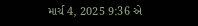માર્ચ 4, 2025 9:36 એ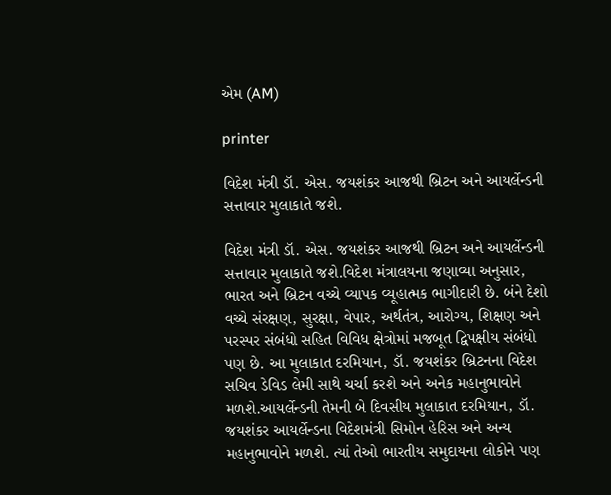એમ (AM)

printer

વિદેશ મંત્રી ડૉ. એસ. જયશંકર આજથી બ્રિટન અને આયર્લેન્ડની સત્તાવાર મુલાકાતે જશે.

વિદેશ મંત્રી ડૉ. એસ. જયશંકર આજથી બ્રિટન અને આયર્લેન્ડની સત્તાવાર મુલાકાતે જશે.વિદેશ મંત્રાલયના જણાવ્યા અનુસાર, ભારત અને બ્રિટન વચ્ચે વ્યાપક વ્યૂહાત્મક ભાગીદારી છે. બંને દેશો વચ્ચે સંરક્ષણ, સુરક્ષા, વેપાર, અર્થતંત્ર, આરોગ્ય, શિક્ષણ અને પરસ્પર સંબંધો સહિત વિવિધ ક્ષેત્રોમાં મજબૂત દ્વિપક્ષીય સંબંધો પણ છે. આ મુલાકાત દરમિયાન, ડૉ. જયશંકર બ્રિટનના વિદેશ સચિવ ડેવિડ લેમી સાથે ચર્ચા કરશે અને અનેક મહાનુભાવોને મળશે.આયર્લેન્ડની તેમની બે દિવસીય મુલાકાત દરમિયાન, ડૉ. જયશંકર આયર્લેન્ડના વિદેશમંત્રી સિમોન હેરિસ અને અન્ય મહાનુભાવોને મળશે. ત્યાં તેઓ ભારતીય સમુદાયના લોકોને પણ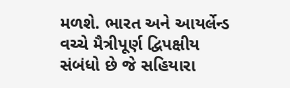મળશે. ભારત અને આયર્લેન્ડ વચ્ચે મૈત્રીપૂર્ણ દ્વિપક્ષીય સંબંધો છે જે સહિયારા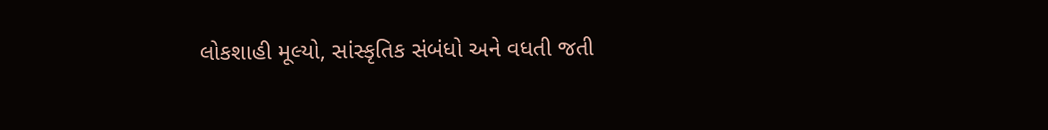લોકશાહી મૂલ્યો, સાંસ્કૃતિક સંબંધો અને વધતી જતી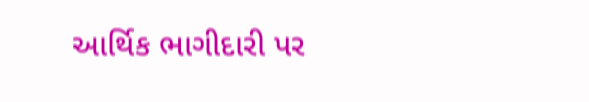આર્થિક ભાગીદારી પર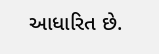આધારિત છે.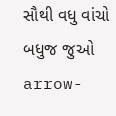સૌથી વધુ વાંચો
બધુજ જુઓ arrow-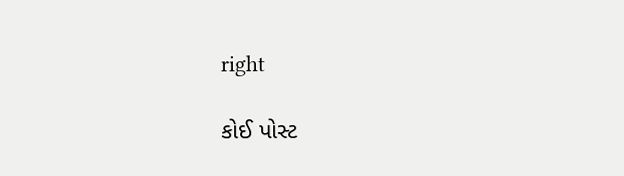right

કોઈ પોસ્ટ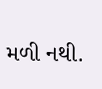મળી નથી.